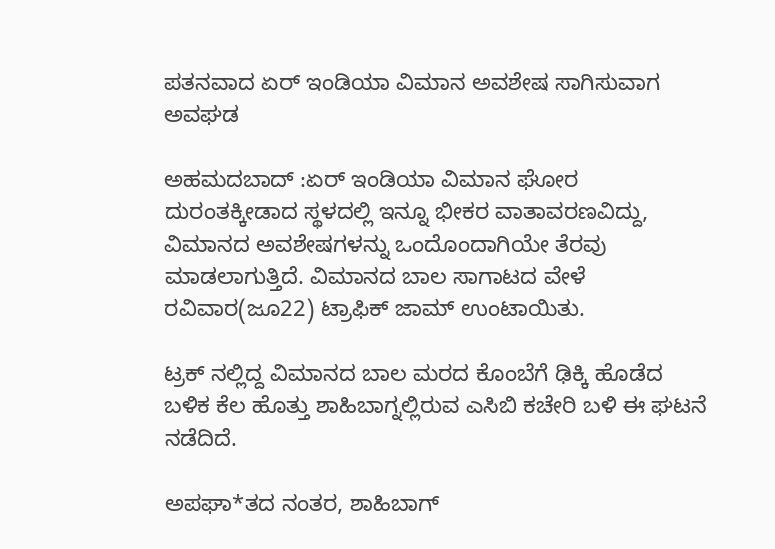ಪತನವಾದ ಏರ್ ಇಂಡಿಯಾ ವಿಮಾನ ಅವಶೇಷ ಸಾಗಿಸುವಾಗ ಅವಘಡ

ಅಹಮದಬಾದ್ :ಏರ್ ಇಂಡಿಯಾ ವಿಮಾನ ಘೋರ ದುರಂತಕ್ಕೀಡಾದ ಸ್ಥಳದಲ್ಲಿ ಇನ್ನೂ ಭೀಕರ ವಾತಾವರಣವಿದ್ದು, ವಿಮಾನದ ಅವಶೇಷಗಳನ್ನು ಒಂದೊಂದಾಗಿಯೇ ತೆರವು ಮಾಡಲಾಗುತ್ತಿದೆ. ವಿಮಾನದ ಬಾಲ ಸಾಗಾಟದ ವೇಳೆ ರವಿವಾರ(ಜೂ22) ಟ್ರಾಫಿಕ್ ಜಾಮ್ ಉಂಟಾಯಿತು.

ಟ್ರಕ್ ನಲ್ಲಿದ್ದ ವಿಮಾನದ ಬಾಲ ಮರದ ಕೊಂಬೆಗೆ ಢಿಕ್ಕಿ ಹೊಡೆದ ಬಳಿಕ ಕೆಲ ಹೊತ್ತು ಶಾಹಿಬಾಗ್ನಲ್ಲಿರುವ ಎಸಿಬಿ ಕಚೇರಿ ಬಳಿ ಈ ಘಟನೆ ನಡೆದಿದೆ.

ಅಪಘಾ*ತದ ನಂತರ, ಶಾಹಿಬಾಗ್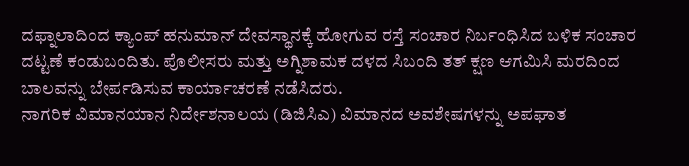ದಫ್ನಾಲಾದಿಂದ ಕ್ಯಾಂಪ್ ಹನುಮಾನ್ ದೇವಸ್ಥಾನಕ್ಕೆ ಹೋಗುವ ರಸ್ತೆ ಸಂಚಾರ ನಿರ್ಬಂಧಿಸಿದ ಬಳಿಕ ಸಂಚಾರ ದಟ್ಟಣೆ ಕಂಡುಬಂದಿತು. ಪೊಲೀಸರು ಮತ್ತು ಅಗ್ನಿಶಾಮಕ ದಳದ ಸಿಬಂದಿ ತತ್ ಕ್ಷಣ ಆಗಮಿಸಿ ಮರದಿಂದ ಬಾಲವನ್ನು ಬೇರ್ಪಡಿಸುವ ಕಾರ್ಯಾಚರಣೆ ನಡೆಸಿದರು.
ನಾಗರಿಕ ವಿಮಾನಯಾನ ನಿರ್ದೇಶನಾಲಯ (ಡಿಜಿಸಿಎ) ವಿಮಾನದ ಅವಶೇಷಗಳನ್ನು ಅಪಘಾತ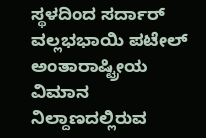ಸ್ಥಳದಿಂದ ಸರ್ದಾರ್ ವಲ್ಲಭಭಾಯಿ ಪಟೇಲ್ ಅಂತಾರಾಷ್ಟ್ರೀಯ ವಿಮಾನ ನಿಲ್ದಾಣದಲ್ಲಿರುವ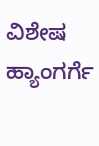ವಿಶೇಷ ಹ್ಯಾಂಗರ್ಗೆ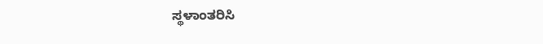ಸ್ಥಳಾಂತರಿಸಿ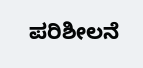ಪರಿಶೀಲನೆ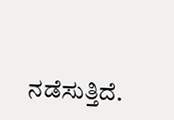ನಡೆಸುತ್ತಿದೆ.